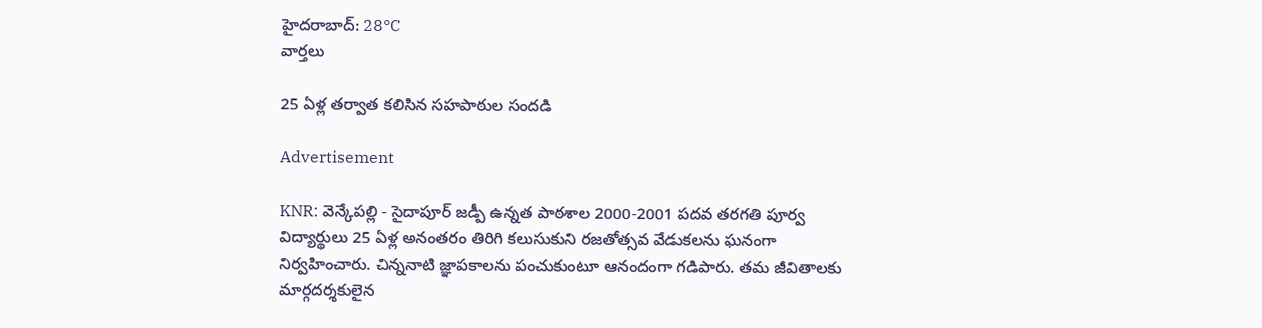హైదరాబాద్: 28°C
వార్తలు

25 ఏళ్ల తర్వాత కలిసిన సహపాఠుల సందడి

Advertisement

KNR: వెన్కేపల్లి - సైదాపూర్ జడ్పీ ఉన్నత పాఠశాల 2000-2001 పదవ తరగతి పూర్వ విద్యార్థులు 25 ఏళ్ల అనంతరం తిరిగి కలుసుకుని రజతోత్సవ వేడుకలను ఘనంగా నిర్వహించారు. చిన్ననాటి జ్ఞాపకాలను పంచుకుంటూ ఆనందంగా గడిపారు. తమ జీవితాలకు మార్గదర్శకులైన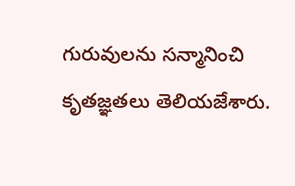గురువులను సన్మానించి కృతజ్ఞతలు తెలియజేశారు.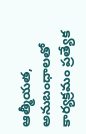ఆత్మీయత, అనుబంధాలతో కార్యక్రమం ప్రత్యేక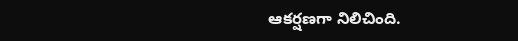ఆకర్షణగా నిలిచింది.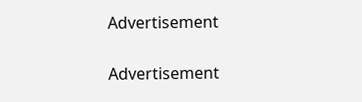Advertisement

Advertisement